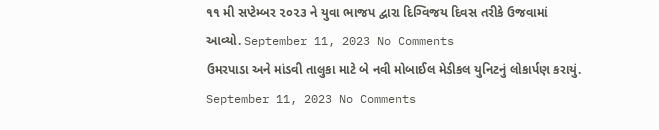૧૧ મી સપ્ટેમ્બર ૨૦૨૩ ને યુવા ભાજપ દ્વારા દિગ્વિજય દિવસ તરીકે ઉજવામાં આવ્યો. September 11, 2023 No Comments
ઉમરપાડા અને માંડવી તાલુકા માટે બે નવી મોબાઈલ મેડીકલ યુનિટનું લોકાર્પણ કરાયું. September 11, 2023 No Comments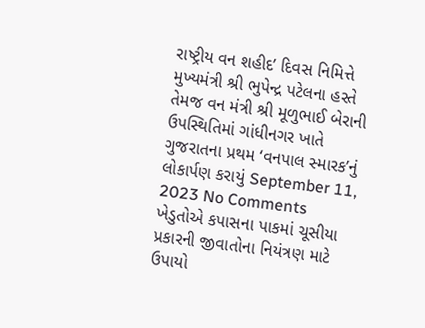રાષ્ટ્રીય વન શહીદ’ દિવસ નિમિત્તે મુખ્યમંત્રી શ્રી ભુપેન્દ્ર પટેલના હસ્તે તેમજ વન મંત્રી શ્રી મૂળુભાઈ બેરાની ઉપસ્થિતિમાં ગાંધીનગર ખાતે ગુજરાતના પ્રથમ ‘વનપાલ સ્મારક’નું લોકાર્પણ કરાયું September 11, 2023 No Comments
ખેડુતોએ કપાસના પાકમાં ચૂસીયા પ્રકારની જીવાતોના નિયંત્રણ માટે ઉપાયો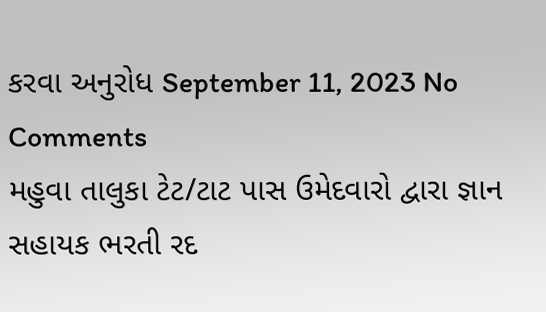કરવા અનુરોધ September 11, 2023 No Comments
મહુવા તાલુકા ટેટ/ટાટ પાસ ઉમેદવારો દ્વારા જ્ઞાન સહાયક ભરતી રદ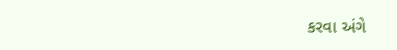કરવા અંગે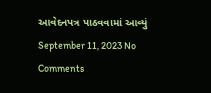આવેદનપત્ર પાઠવવામાં આવ્યું September 11, 2023 No Comments